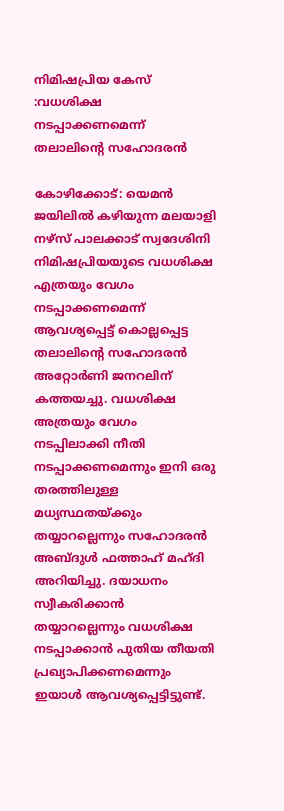നിമിഷപ്രിയ കേസ് :വധശിക്ഷ നടപ്പാക്കണമെന്ന് തലാലിന്റെ സഹോദരന്‍

കോഴിക്കോട്: യെമന്‍ ജയിലിൽ കഴിയുന്ന മലയാളി നഴ്‌സ് പാലക്കാട് സ്വദേശിനി നിമിഷപ്രിയയുടെ വധശിക്ഷ എത്രയും വേഗം നടപ്പാക്കണമെന്ന് ആവശ്യപ്പെട്ട് കൊല്ലപ്പെട്ട തലാലിന്റെ സഹോദരൻ അറ്റോർണി ജനറലിന് കത്തയച്ചു. വധശിക്ഷ അത്രയും വേഗം നടപ്പിലാക്കി നീതി നടപ്പാക്കണമെന്നും ഇനി ഒരു തരത്തിലുള്ള മധ്യസ്ഥതയ്ക്കും തയ്യാറല്ലെന്നും സഹോദരൻ അബ്ദുൾ ഫത്താഹ് മഹ്ദി അറിയിച്ചു. ദയാധനം സ്വീകരിക്കാൻ തയ്യാറല്ലെന്നും വധശിക്ഷ നടപ്പാക്കാൻ പുതിയ തീയതി പ്രഖ്യാപിക്കണമെന്നും ഇയാൾ ആവശ്യപ്പെട്ടിട്ടുണ്ട്.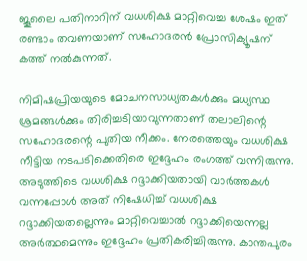ജൂലൈ പതിനാറിന് വധശിക്ഷ മാറ്റിവെച്ച ശേഷം ഇത് രണ്ടാം തവണയാണ് സഹോദരൻ പ്രോസിക്യൂഷന് കത്ത് നൽകുന്നത്.

നിമിഷപ്രിയയുടെ മോചനസാധ്യതകൾക്കും മധ്യസ്ഥ ശ്രമങ്ങൾക്കും തിരിച്ചടിയാവുന്നതാണ് തലാലിന്റെ സഹോദരന്റെ പുതിയ നീക്കം. നേരത്തെയും വധശിക്ഷ നീട്ടിയ നടപടിക്കെതിരെ ഇദ്ദേഹം രംഗത്ത് വന്നിരുന്നു. അടുത്തിടെ വധശിക്ഷ റദ്ദാക്കിയതായി വാർത്തകൾ വന്നപ്പോൾ അത് നിഷേധിച്ച് വധശിക്ഷ റദ്ദാക്കിയതല്ലെന്നും മാറ്റിവെച്ചാൽ റദ്ദാക്കിയെന്നല്ല അർത്ഥമെന്നും ഇദ്ദേഹം പ്രതികരിച്ചിരുന്നു. കാന്തപുരം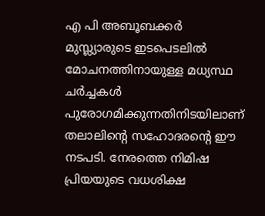എ പി അബൂബക്കർ മുസ്ല്യാരുടെ ഇടപെടലിൽ മോചനത്തിനായുള്ള മധ്യസ്ഥ ചർച്ചകൾ പുരോഗമിക്കുന്നതിനിടയിലാണ് തലാലിന്റെ സഹോദരന്റെ ഈ നടപടി. നേരത്തെ നിമിഷ പ്രിയയുടെ വധശിക്ഷ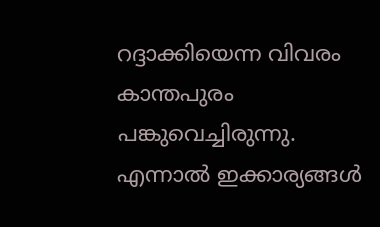റദ്ദാക്കിയെന്ന വിവരം കാന്തപുരം പങ്കുവെച്ചിരുന്നു. എന്നാൽ ഇക്കാര്യങ്ങൾ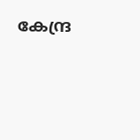കേന്ദ്ര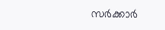സർക്കാർ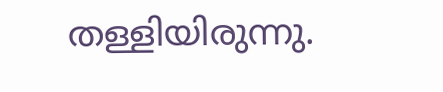തള്ളിയിരുന്നു.